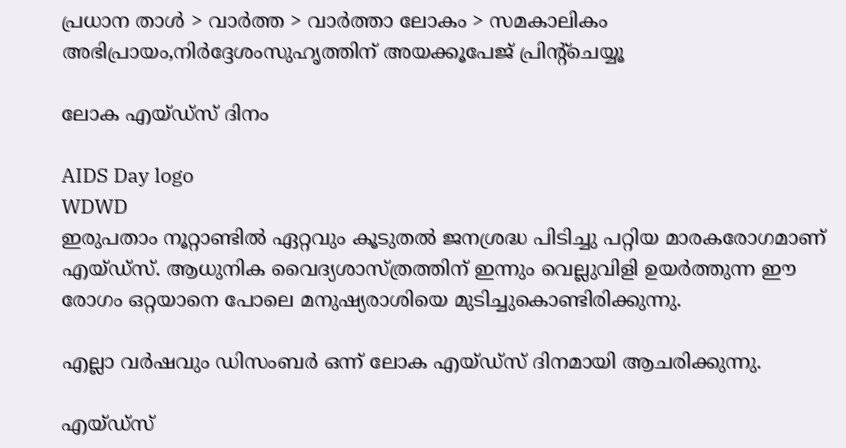പ്രധാന താള്‍ > വാര്‍ത്ത > വാര്‍ത്താ ലോകം > സമകാലികം
അഭിപ്രായം,നിര്‍ദ്ദേശംസുഹൃത്തിന് അയക്കൂപേജ് പ്രിന്‍റ്ചെയ്യൂ

ലോക എയ്ഡ്സ് ദിനം

AIDS Day logo
WDWD
ഇരുപതാം നൂറ്റാണ്ടില്‍ ഏറ്റവും കൂടുതല്‍ ജനശ്രദ്ധ പിടിച്ചു പറ്റിയ മാരകരോഗമാണ് എയ്ഡ്സ്. ആധുനിക വൈദ്യശാസ്ത്രത്തിന് ഇന്നും വെല്ലുവിളി ഉയര്‍ത്തുന്ന ഈ രോഗം ഒറ്റയാനെ പോലെ മനുഷ്യരാശിയെ മുടിച്ചുകൊണ്ടിരിക്കുന്നു.

എല്ലാ വര്‍ഷവും ഡിസംബര്‍ ഒന്ന് ലോക എയ്ഡ്സ് ദിനമായി ആചരിക്കുന്നു.

എയ്ഡ്സ്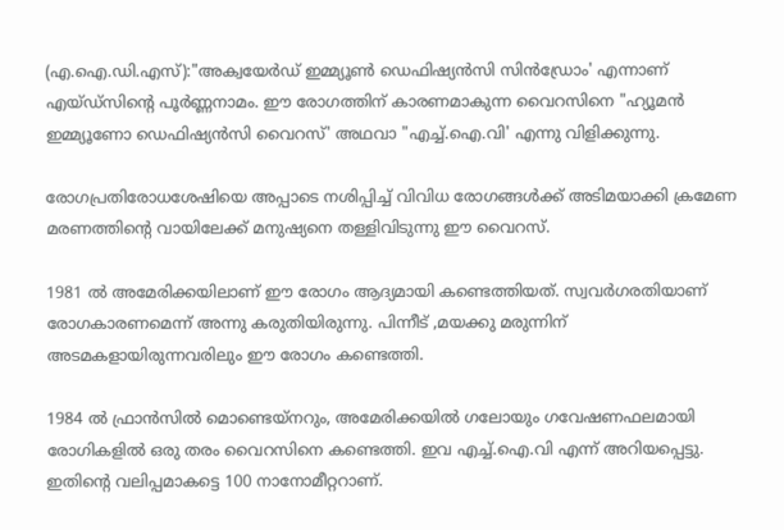(എ.ഐ.ഡി.എസ്):"അക്വയേര്‍ഡ് ഇമ്മ്യൂണ്‍ ഡെഫിഷ്യന്‍സി സിന്‍ഡ്രോം' എന്നാണ് എയ്ഡ്സിന്‍റെ പൂര്‍ണ്ണനാമം. ഈ രോഗത്തിന് കാരണമാകുന്ന വൈറസിനെ "ഹ്യൂമന്‍ ഇമ്മ്യൂണോ ഡെഫിഷ്യന്‍സി വൈറസ്' അഥവാ "എച്ച്.ഐ.വി' എന്നു വിളിക്കുന്നു.

രോഗപ്രതിരോധശേഷിയെ അപ്പാടെ നശിപ്പിച്ച് വിവിധ രോഗങ്ങള്‍ക്ക് അടിമയാക്കി ക്രമേണ മരണത്തിന്‍റെ വായിലേക്ക് മനുഷ്യനെ തള്ളിവിടുന്നു ഈ വൈറസ്.

1981 ല്‍ അമേരിക്കയിലാണ് ഈ രോഗം ആദ്യമായി കണ്ടെത്തിയത്. സ്വവര്‍ഗരതിയാണ് രോഗകാരണമെന്ന് അന്നു കരുതിയിരുന്നു. പിന്നീട് ,മയക്കു മരുന്നിന് അടമകളായിരുന്നവരിലും ഈ രോഗം കണ്ടെത്തി.

1984 ല്‍ ഫ്രാന്‍സില്‍ മൊണ്ടെയ്നറും, അമേരിക്കയില്‍ ഗലോയും ഗവേഷണഫലമായി രോഗികളില്‍ ഒരു തരം വൈറസിനെ കണ്ടെത്തി. ഇവ എച്ച്.ഐ.വി എന്ന് അറിയപ്പെട്ടു. ഇതിന്‍റെ വലിപ്പമാകട്ടെ 100 നാനോമീറ്ററാണ്.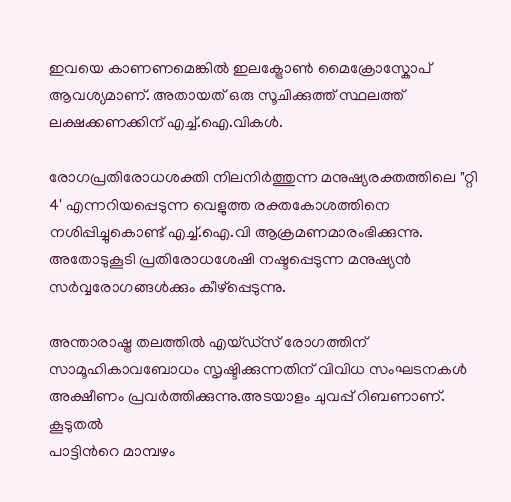ഇവയെ കാണണമെങ്കില്‍ ഇലക്ട്രോണ്‍ മൈക്രോസ്കോപ് ആവശ്യമാണ്. അതായത് ഒരു സൂചിക്കുത്ത് സ്ഥലത്ത് ലക്ഷക്കണക്കിന് എച്ച്.ഐ.വികള്‍.

രോഗപ്രതിരോധശക്തി നിലനിര്‍ത്തുന്ന മനുഷ്യരക്തത്തിലെ "റ്റി 4' എന്നറിയപ്പെടുന്ന വെളുത്ത രക്തകോശത്തിനെ നശിപ്പിച്ചുകൊണ്ട് എച്ച്.ഐ.വി ആക്രമണമാരംഭിക്കുന്നു. അതോടുകൂടി പ്രതിരോധശേഷി നഷ്ടപ്പെടുന്ന മനുഷ്യന്‍ സര്‍വ്വരോഗങ്ങള്‍ക്കും കീഴ്പ്പെടുന്നു.

അന്താരാഷ്ട്ര തലത്തില്‍ എയ്ഡ്സ് രോഗത്തിന് സാമൂഹികാവബോധം സൃഷ്ടിക്കുന്നതിന് വിവിധ സംഘടനകള്‍ അക്ഷീണം പ്രവര്‍ത്തിക്കുന്നു.അടയാളം ചുവപ്പ് റിബണാണ്.
കൂടുതല്‍
പാട്ടിന്‍റെ മാമ്പഴം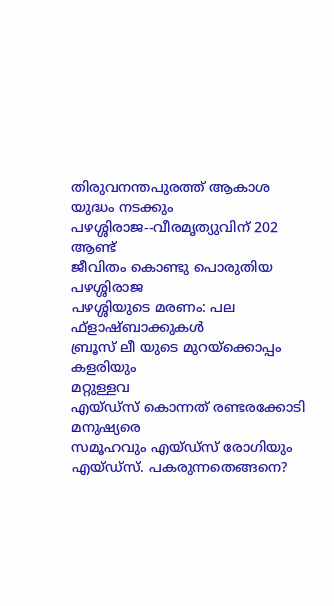തിരുവനന്തപുരത്ത് ആകാശ യുദ്ധം നടക്കും
പഴശ്ശിരാജ--വീരമൃത്യുവിന് 202 ആണ്ട്
ജീവിതം കൊണ്ടു പൊരുതിയ പഴശ്ശിരാജ
പഴശ്ശിയുടെ മരണം: പല ഫ്ളാഷ്ബാക്കുകള്‍
ബ്രൂസ് ലീ യുടെ മുറയ്ക്കൊപ്പം കളരിയും
മറ്റുള്ളവ
എയ്ഡ്സ് കൊന്നത് രണ്ടരക്കോടി മനുഷ്യരെ
സമൂഹവും എയ്ഡ്സ് രോഗിയും
എയ്ഡ്സ്. പകരുന്നതെങ്ങനെ?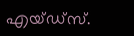എയ്ഡ്സ്.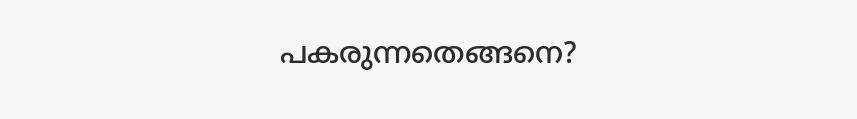പകരുന്നതെങ്ങനെ?